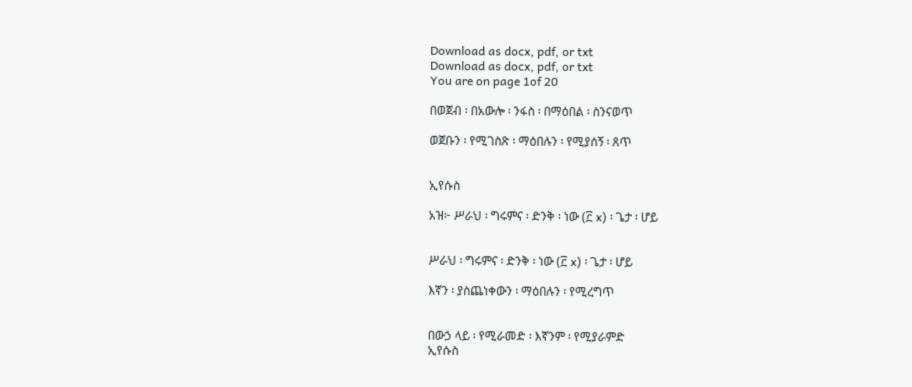Download as docx, pdf, or txt
Download as docx, pdf, or txt
You are on page 1of 20

በወጀብ ፡ በአውሎ ፡ ንፋስ ፡ በማዕበል ፡ ስንናወጥ

ወጀቡን ፡ የሚገስጽ ፡ ማዕበሉን ፡ የሚያሰኝ ፡ ጸጥ


ኢየሱስ

አዝ፦ ሥራህ ፡ ግሩምና ፡ ድንቅ ፡ ነው (፫ x) ፡ ጌታ ፡ ሆይ


ሥራህ ፡ ግሩምና ፡ ድንቅ ፡ ነው (፫ x) ፡ ጌታ ፡ ሆይ

እኛን ፡ ያስጨነቀውን ፡ ማዕበሉን ፡ የሚረግጥ


በውኃ ላይ ፡ የሚራመድ ፡ እኛንም ፡ የሚያራምድ
ኢየሱስ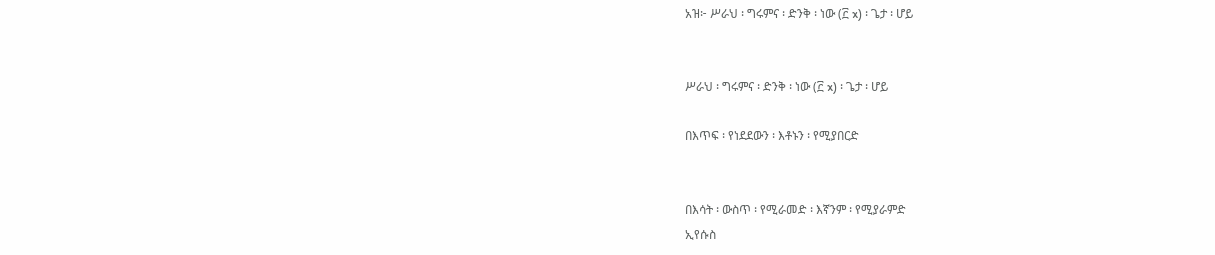አዝ፦ ሥራህ ፡ ግሩምና ፡ ድንቅ ፡ ነው (፫ x) ፡ ጌታ ፡ ሆይ


ሥራህ ፡ ግሩምና ፡ ድንቅ ፡ ነው (፫ x) ፡ ጌታ ፡ ሆይ

በእጥፍ ፡ የነደደውን ፡ እቶኑን ፡ የሚያበርድ


በእሳት ፡ ውስጥ ፡ የሚራመድ ፡ እኛንም ፡ የሚያራምድ
ኢየሱስ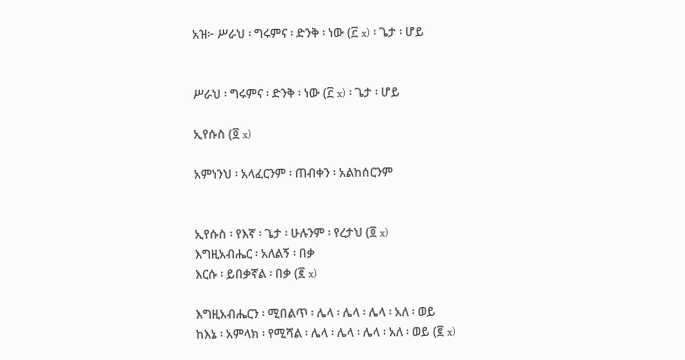አዝ፦ ሥራህ ፡ ግሩምና ፡ ድንቅ ፡ ነው (፫ x) ፡ ጌታ ፡ ሆይ


ሥራህ ፡ ግሩምና ፡ ድንቅ ፡ ነው (፫ x) ፡ ጌታ ፡ ሆይ

ኢየሱስ (፬ x)

አምነንህ ፡ አላፈርንም ፡ ጠብቀን ፡ አልከሰርንም


ኢየሱስ ፡ የእኛ ፡ ጌታ ፡ ሁሉንም ፡ የረታህ (፬ x)
እግዚአብሔር ፡ አለልኝ ፡ በቃ
እርሱ ፡ ይበቃኛል ፡ በቃ (፪ x)

እግዚአብሔርን ፡ ሚበልጥ ፡ ሌላ ፡ ሌላ ፡ ሌላ ፡ አለ ፡ ወይ
ከእኔ ፡ አምላክ ፡ የሚሻል ፡ ሌላ ፡ ሌላ ፡ ሌላ ፡ አለ ፡ ወይ (፪ x)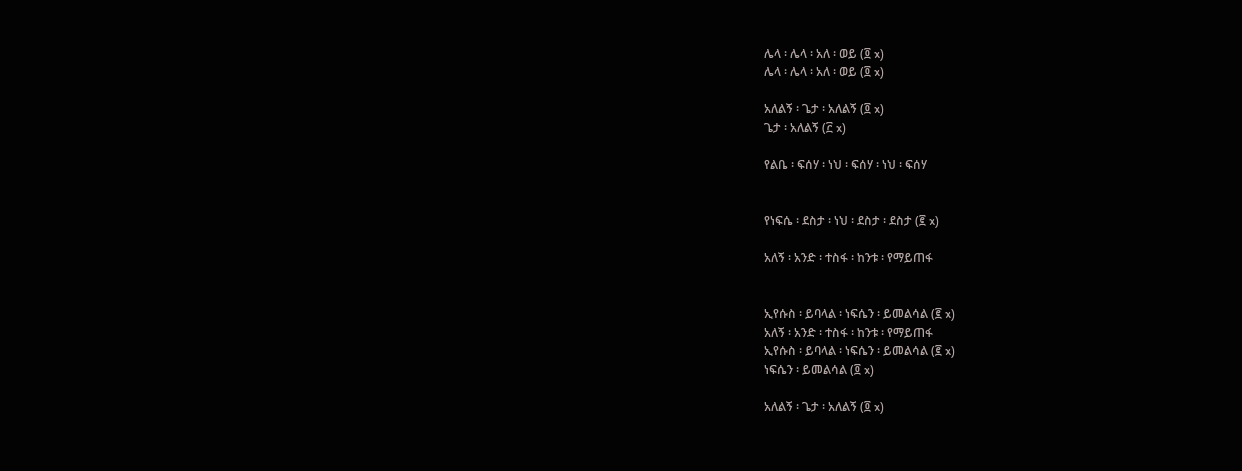ሌላ ፡ ሌላ ፡ አለ ፡ ወይ (፬ x)
ሌላ ፡ ሌላ ፡ አለ ፡ ወይ (፬ x)

አለልኝ ፡ ጌታ ፡ አለልኝ (፬ x)
ጌታ ፡ አለልኝ (፫ x)

የልቤ ፡ ፍሰሃ ፡ ነህ ፡ ፍሰሃ ፡ ነህ ፡ ፍሰሃ


የነፍሴ ፡ ደስታ ፡ ነህ ፡ ደስታ ፡ ደስታ (፪ x)

አለኝ ፡ አንድ ፡ ተስፋ ፡ ከንቱ ፡ የማይጠፋ


ኢየሱስ ፡ ይባላል ፡ ነፍሴን ፡ ይመልሳል (፪ x)
አለኝ ፡ አንድ ፡ ተስፋ ፡ ከንቱ ፡ የማይጠፋ
ኢየሱስ ፡ ይባላል ፡ ነፍሴን ፡ ይመልሳል (፪ x)
ነፍሴን ፡ ይመልሳል (፬ x)

አለልኝ ፡ ጌታ ፡ አለልኝ (፬ x)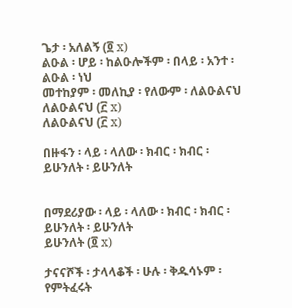ጌታ ፡ አለልኝ (፬ x)
ልዑል ፡ ሆይ ፡ ከልዑሎችም ፡ በላይ ፡ አንተ ፡ ልዑል ፡ ነህ
መተከያም ፡ መለኪያ ፡ የለውም ፡ ለልዑልናህ
ለልዑልናህ (፫ x)
ለልዑልናህ (፫ x)

በዙፋን ፡ ላይ ፡ ላለው ፡ ክብር ፡ ክብር ፡ ይሁንለት ፡ ይሁንለት


በማደሪያው ፡ ላይ ፡ ላለው ፡ ክብር ፡ ክብር ፡ ይሁንለት ፡ ይሁንለት
ይሁንለት (፬ x)

ታናናሾች ፡ ታላላቆች ፡ ሁሉ ፡ ቅዱሳኑም ፡ የምትፈሩት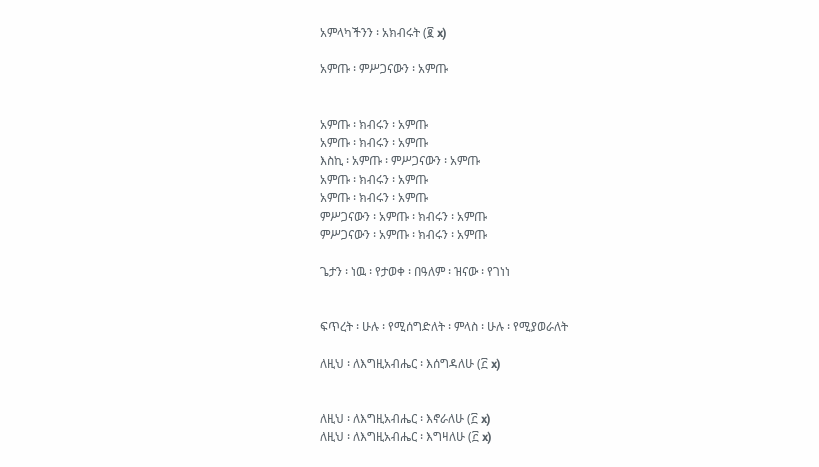አምላካችንን ፡ አክብሩት (፪ x)

አምጡ ፡ ምሥጋናውን ፡ አምጡ


አምጡ ፡ ክብሩን ፡ አምጡ
አምጡ ፡ ክብሩን ፡ አምጡ
እስኪ ፡ አምጡ ፡ ምሥጋናውን ፡ አምጡ
አምጡ ፡ ክብሩን ፡ አምጡ
አምጡ ፡ ክብሩን ፡ አምጡ
ምሥጋናውን ፡ አምጡ ፡ ክብሩን ፡ አምጡ
ምሥጋናውን ፡ አምጡ ፡ ክብሩን ፡ አምጡ

ጌታን ፡ ነዉ ፡ የታወቀ ፡ በዓለም ፡ ዝናው ፡ የገነነ


ፍጥረት ፡ ሁሉ ፡ የሚሰግድለት ፡ ምላስ ፡ ሁሉ ፡ የሚያወራለት

ለዚህ ፡ ለእግዚአብሔር ፡ እሰግዳለሁ (፫ x)


ለዚህ ፡ ለእግዚአብሔር ፡ እኖራለሁ (፫ x)
ለዚህ ፡ ለእግዚአብሔር ፡ እግዛለሁ (፫ x)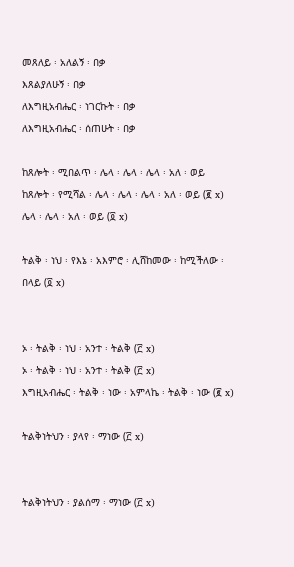መጸለይ ፡ አለልኝ ፡ በቃ
እጸልያለሁኝ ፡ በቃ
ለእግዚአብሔር ፡ ነገርኩት ፡ በቃ
ለእግዚአብሔር ፡ ሰጠሁት ፡ በቃ

ከጸሎት ፡ ሚበልጥ ፡ ሌላ ፡ ሌላ ፡ ሌላ ፡ አለ ፡ ወይ
ከጸሎት ፡ የሚሻል ፡ ሌላ ፡ ሌላ ፡ ሌላ ፡ አለ ፡ ወይ (፪ x)
ሌላ ፡ ሌላ ፡ አለ ፡ ወይ (፬ x)

ትልቅ ፡ ነህ ፡ የእኔ ፡ አእምሮ ፡ ሊሸከመው ፡ ከሚችለው ፡ በላይ (፬ x)


ኦ ፡ ትልቅ ፡ ነህ ፡ አንተ ፡ ትልቅ (፫ x)
ኦ ፡ ትልቅ ፡ ነህ ፡ አንተ ፡ ትልቅ (፫ x)
እግዚአብሔር ፡ ትልቅ ፡ ነው ፡ አምላኬ ፡ ትልቅ ፡ ነው (፪ x)

ትልቅነትህን ፡ ያላየ ፡ ማነው (፫ x)


ትልቅነትህን ፡ ያልሰማ ፡ ማነው (፫ x)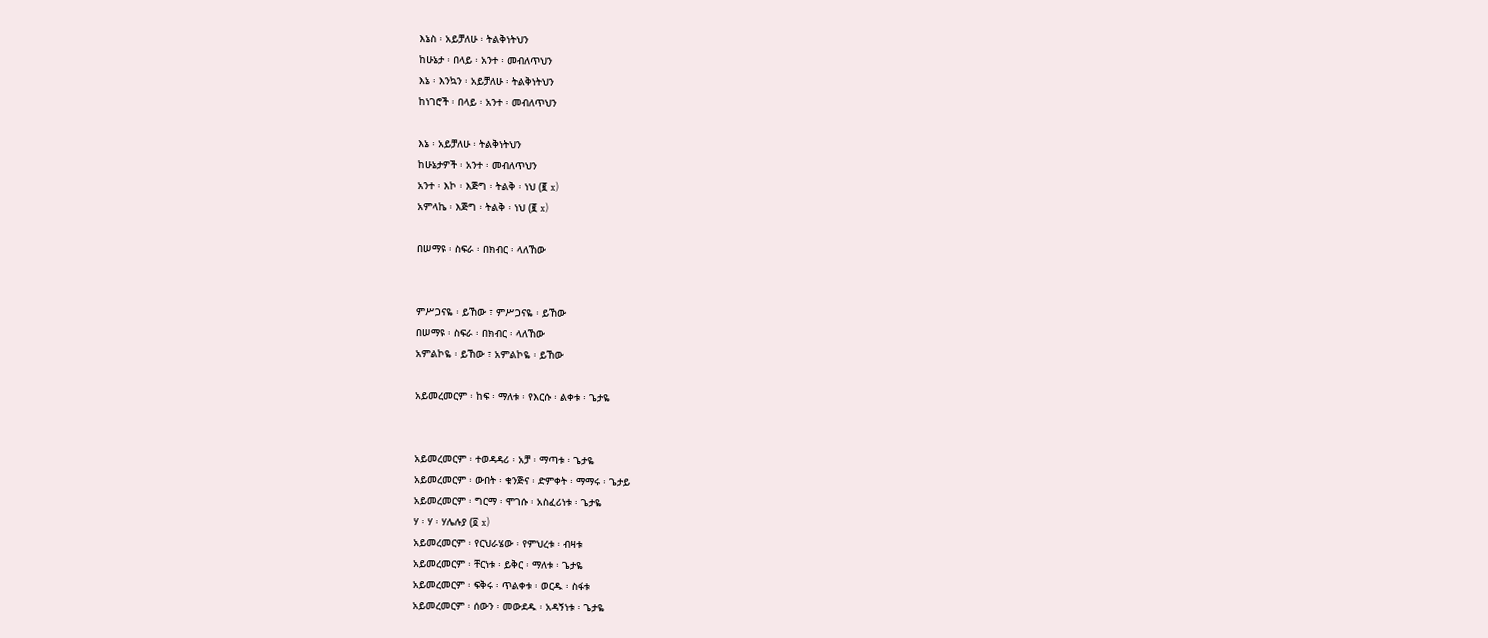እኔስ ፡ አይቻለሁ ፡ ትልቅነትህን
ከሁኔታ ፡ በላይ ፡ አንተ ፡ መብለጥህን
እኔ ፡ እንኳን ፡ አይቻለሁ ፡ ትልቅነትህን
ከነገሮች ፡ በላይ ፡ አንተ ፡ መብለጥህን

እኔ ፡ አይቻለሁ ፡ ትልቅነትህን
ከሁኔታዎች ፡ አንተ ፡ መብለጥህን
አንተ ፡ እኮ ፡ እጅግ ፡ ትልቅ ፡ ነህ (፪ x)
አምላኬ ፡ እጅግ ፡ ትልቅ ፡ ነህ (፪ x)

በሠማዩ ፡ ስፍራ ፡ በክብር ፡ ላለኸው


ምሥጋናዬ ፡ ይኸው ፣ ምሥጋናዬ ፡ ይኸው
በሠማዩ ፡ ስፍራ ፡ በክብር ፡ ላለኸው
አምልኮዬ ፡ ይኸው ፣ አምልኮዬ ፡ ይኸው

አይመረመርም ፡ ከፍ ፡ ማለቱ ፡ የእርሱ ፡ ልቀቱ ፡ ጌታዬ


አይመረመርም ፡ ተወዳዳሪ ፡ አቻ ፡ ማጣቱ ፡ ጌታዬ
አይመረመርም ፡ ውበት ፡ ቁንጅና ፡ ድምቀት ፡ ማማሩ ፡ ጌታይ
አይመረመርም ፡ ግርማ ፡ ሞገሱ ፡ አስፈሪነቱ ፡ ጌታዬ
ሃ ፡ ሃ ፡ ሃሌሉያ (፬ x)
አይመረመርም ፡ የርህራሄው ፡ የምህረቱ ፡ ብዛቱ
አይመረመርም ፡ ቸርነቱ ፡ ይቅር ፡ ማለቱ ፡ ጌታዬ
አይመረመርም ፡ ፍቅሩ ፡ ጥልቀቱ ፡ ወርዱ ፡ ስፋቱ
አይመረመርም ፡ ሰውን ፡ መውደዱ ፡ አዳኝነቱ ፡ ጌታዬ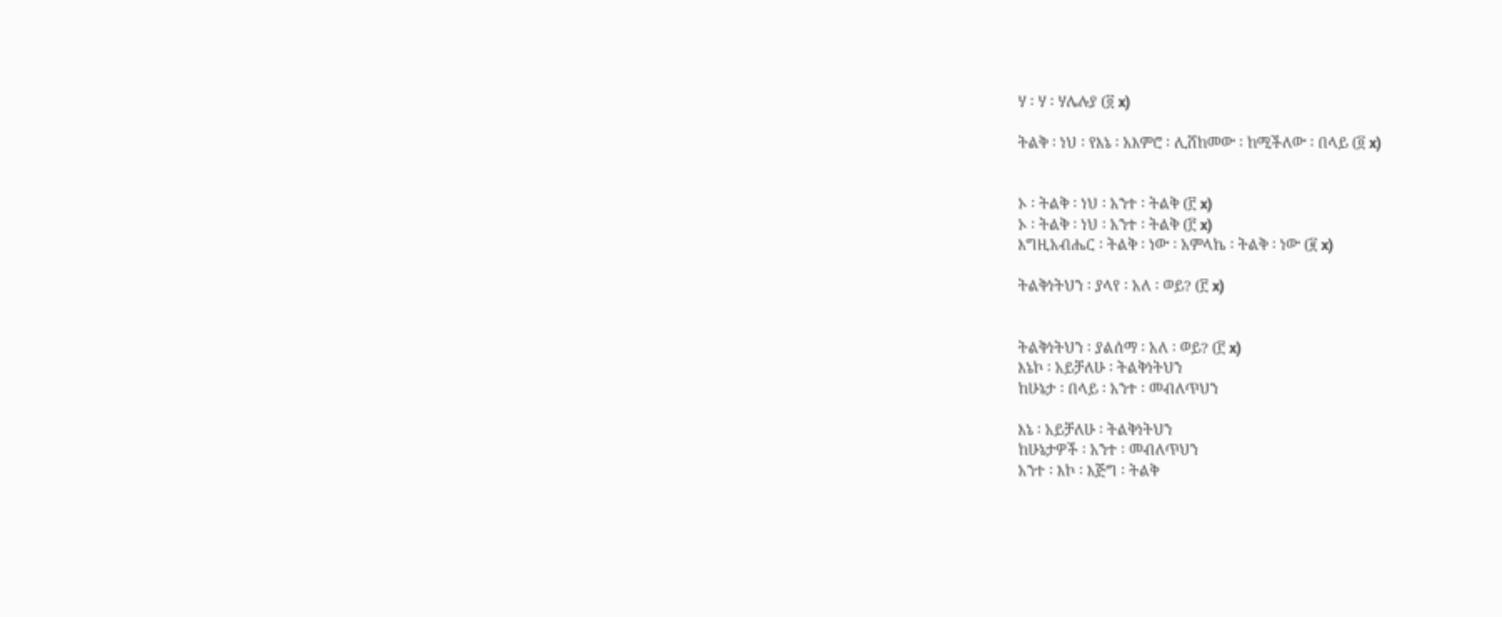ሃ ፡ ሃ ፡ ሃሌሉያ (፬ x)

ትልቅ ፡ ነህ ፡ የእኔ ፡ አእምሮ ፡ ሊሸከመው ፡ ከሚችለው ፡ በላይ (፬ x)


ኦ ፡ ትልቅ ፡ ነህ ፡ አንተ ፡ ትልቅ (፫ x)
ኦ ፡ ትልቅ ፡ ነህ ፡ አንተ ፡ ትልቅ (፫ x)
እግዚአብሔር ፡ ትልቅ ፡ ነው ፡ አምላኬ ፡ ትልቅ ፡ ነው (፪ x)

ትልቅነትህን ፡ ያላየ ፡ አለ ፡ ወይ? (፫ x)


ትልቅነትህን ፡ ያልሰማ ፡ አለ ፡ ወይ? (፫ x)
እኔኮ ፡ አይቻለሁ ፡ ትልቅነትህን
ከሁኔታ ፡ በላይ ፡ አንተ ፡ መብለጥህን

እኔ ፡ አይቻለሁ ፡ ትልቅነትህን
ከሁኔታዎች ፡ አንተ ፡ መብለጥህን
አንተ ፡ እኮ ፡ እጅግ ፡ ትልቅ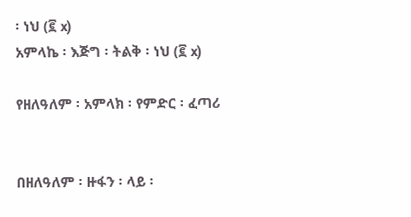፡ ነህ (፪ x)
አምላኬ ፡ እጅግ ፡ ትልቅ ፡ ነህ (፪ x)

የዘለዓለም ፡ አምላክ ፡ የምድር ፡ ፈጣሪ


በዘለዓለም ፡ ዙፋን ፡ ላይ ፡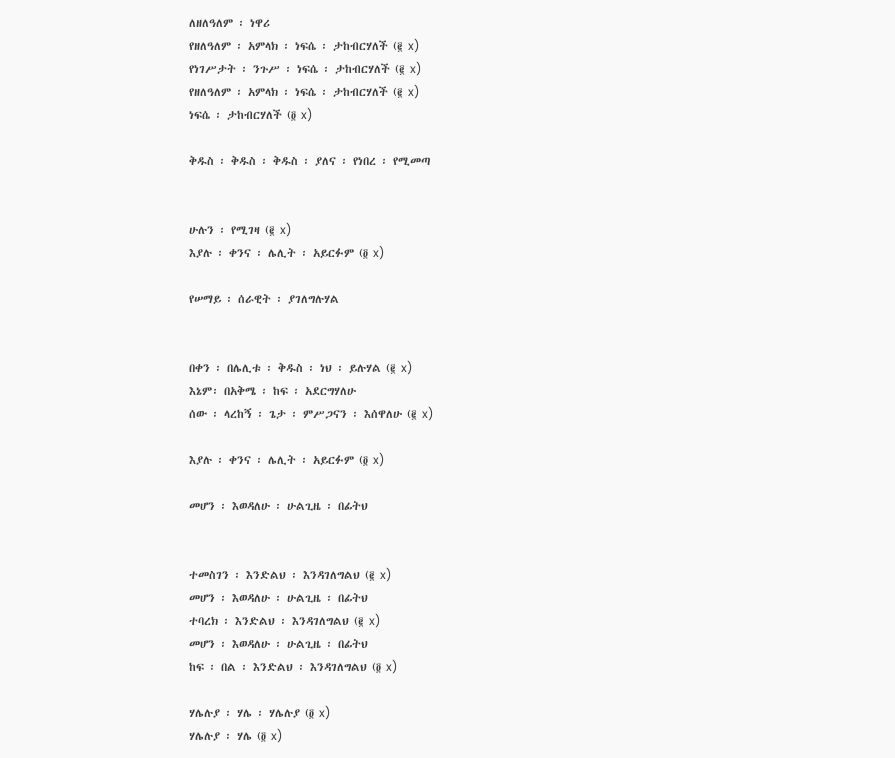ለዘለዓለም ፡ ነዋሪ
የዘለዓለም ፡ አምላክ ፡ ነፍሴ ፡ ታከብርሃለች (፪ x)
የነገሥታት ፡ ንጉሥ ፡ ነፍሴ ፡ ታከብርሃለች (፪ x)
የዘለዓለም ፡ አምላክ ፡ ነፍሴ ፡ ታከብርሃለች (፪ x)
ነፍሴ ፡ ታከብርሃለች (፬ x)

ቅዱስ ፡ ቅዱስ ፡ ቅዱስ ፡ ያለና ፡ የነበረ ፡ የሚመጣ


ሁሉን ፡ የሚገዛ (፪ x)
እያሉ ፡ ቀንና ፡ ሌሊት ፡ አይርፉም (፬ x)

የሠማይ ፡ ሰራዊት ፡ ያገለግሉሃል


በቀን ፡ በሌሊቱ ፡ ቅዱስ ፡ ነህ ፡ ይሉሃል (፪ x)
እኔም፡ በአቅሜ ፡ ከፍ ፡ አደርግሃለሁ
ሰው ፡ ላረከኝ ፡ ጌታ ፡ ምሥጋናን ፡ እሰዋለሁ (፪ x)

እያሉ ፡ ቀንና ፡ ሌሊት ፡ አይርፉም (፬ x)

መሆን ፡ እወዳለሁ ፡ ሁልጊዜ ፡ በፊትህ


ተመስገን ፡ እንድልህ ፡ እንዳገለግልህ (፪ x)
መሆን ፡ እወዳለሁ ፡ ሁልጊዜ ፡ በፊትህ
ተባረክ ፡ እንድልህ ፡ እንዳገለግልህ (፪ x)
መሆን ፡ እወዳለሁ ፡ ሁልጊዜ ፡ በፊትህ
ከፍ ፡ በል ፡ እንድልህ ፡ እንዳገለግልህ (፬ x)

ሃሌሉያ ፡ ሃሌ ፡ ሃሌሉያ (፬ x)
ሃሌሉያ ፡ ሃሌ (፬ x)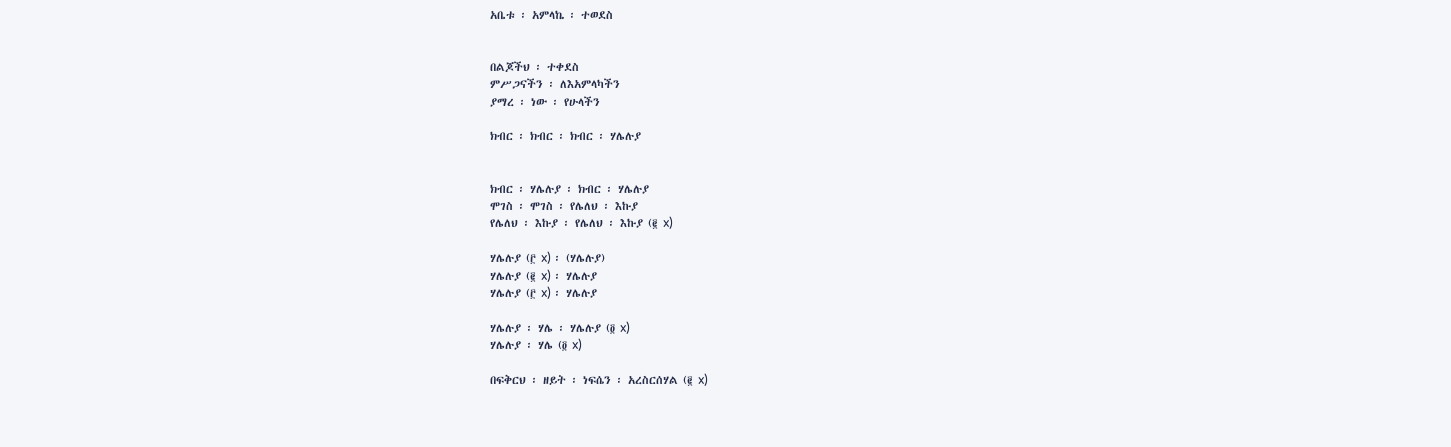አቤቱ ፡ አምላኬ ፡ ተወደስ


በልጆችህ ፡ ተቀደስ
ምሥጋናችን ፡ ለእአምላካችን
ያማረ ፡ ነው ፡ የሁላችን

ክብር ፡ ክብር ፡ ክብር ፡ ሃሌሉያ


ክብር ፡ ሃሌሉያ ፡ ክብር ፡ ሃሌሉያ
ሞገስ ፡ ሞገስ ፡ የሌለህ ፡ እኩያ
የሌለህ ፡ እኩያ ፡ የሌለህ ፡ እኩያ (፪ x)

ሃሌሉያ (፫ x) ፡ (ሃሌሉያ)
ሃሌሉያ (፪ x) ፡ ሃሌሉያ
ሃሌሉያ (፫ x) ፡ ሃሌሉያ

ሃሌሉያ ፡ ሃሌ ፡ ሃሌሉያ (፬ x)
ሃሌሉያ ፡ ሃሌ (፬ x)

በፍቅርህ ፡ ዘይት ፡ ነፍሴን ፡ አረስርሰሃል (፪ x)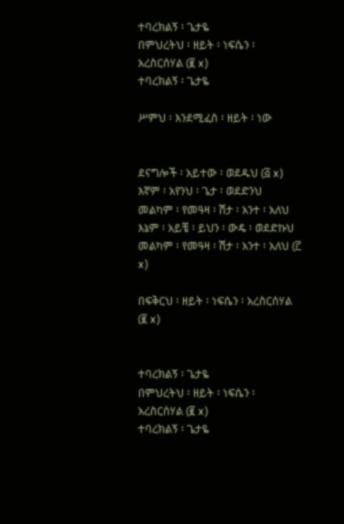ተባረክልኝ ፡ ጌታዬ
በምህረትህ ፡ ዘይት ፡ ነፍሴን ፡ አረስርሰሃል (፪ x)
ተባረክልኝ ፡ ጌታዬ

ሥምህ ፡ እንደሚፈስ ፡ ዘይት ፡ ነው


ደናግሎች ፡ አይተው ፡ ወደዱህ (፭ x)
እኛም ፡ አየንህ ፡ ጌታ ፡ ወደድንህ
መልካም ፡ የመዓዛ ፡ ሽታ ፡ አንተ ፡ አለህ
እኔም ፡ አይቼ ፡ ይህን ፡ ውዴ ፡ ወደድኩህ
መልካም ፡ የመዓዛ ፡ ሽታ ፡ አንተ ፡ አለህ (፫ x)

በፍቅርህ ፡ ዘይት ፡ ነፍሴን ፡ አረስርሰሃል (፪ x)


ተባረክልኝ ፡ ጌታዬ
በምህረትህ ፡ ዘይት ፡ ነፍሴን ፡ አረስርሰሃል (፪ x)
ተባረክልኝ ፡ ጌታዬ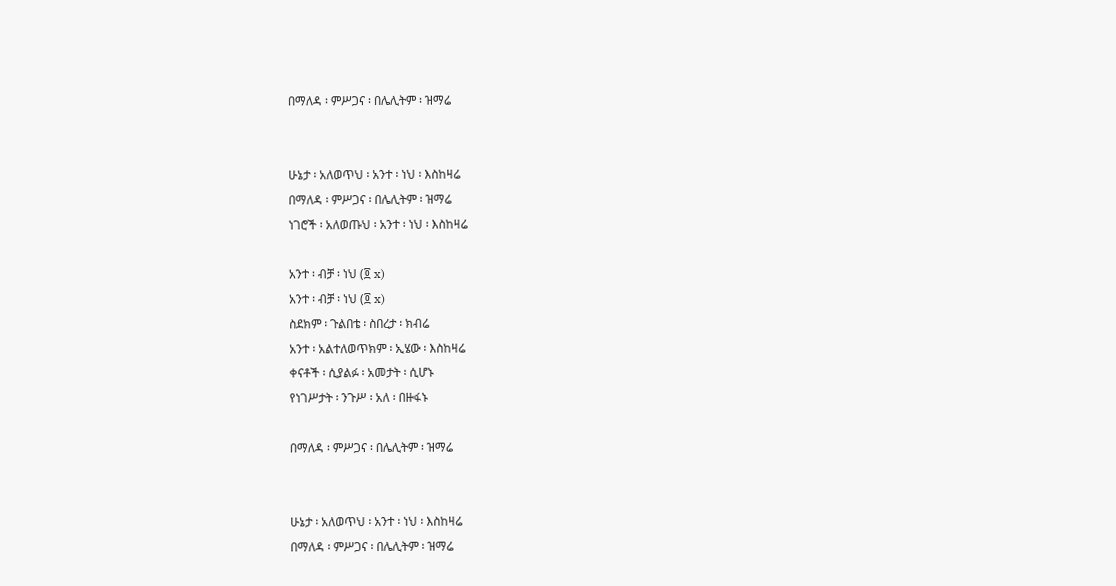በማለዳ ፡ ምሥጋና ፡ በሌሊትም ፡ ዝማሬ


ሁኔታ ፡ አለወጥህ ፡ አንተ ፡ ነህ ፡ እስከዛሬ
በማለዳ ፡ ምሥጋና ፡ በሌሊትም ፡ ዝማሬ
ነገሮች ፡ አለወጡህ ፡ አንተ ፡ ነህ ፡ እስከዛሬ

አንተ ፡ ብቻ ፡ ነህ (፬ x)
አንተ ፡ ብቻ ፡ ነህ (፬ x)
ስደክም ፡ ጉልበቴ ፡ ስበረታ ፡ ክብሬ
አንተ ፡ አልተለወጥክም ፡ ኢሄው ፡ እስከዛሬ
ቀናቶች ፡ ሲያልፉ ፡ አመታት ፡ ሲሆኑ
የነገሥታት ፡ ንጉሥ ፡ አለ ፡ በዙፋኑ

በማለዳ ፡ ምሥጋና ፡ በሌሊትም ፡ ዝማሬ


ሁኔታ ፡ አለወጥህ ፡ አንተ ፡ ነህ ፡ እስከዛሬ
በማለዳ ፡ ምሥጋና ፡ በሌሊትም ፡ ዝማሬ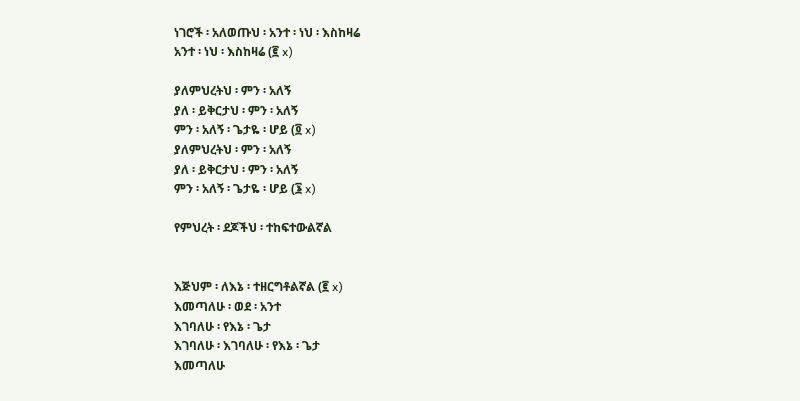ነገሮች ፡ አለወጡህ ፡ አንተ ፡ ነህ ፡ እስከዛሬ
አንተ ፡ ነህ ፡ እስከዛሬ (፪ x)

ያለምህረትህ ፡ ምን ፡ አለኝ
ያለ ፡ ይቅርታህ ፡ ምን ፡ አለኝ
ምን ፡ አለኝ ፡ ጌታዬ ፡ ሆይ (፬ x)
ያለምህረትህ ፡ ምን ፡ አለኝ
ያለ ፡ ይቅርታህ ፡ ምን ፡ አለኝ
ምን ፡ አለኝ ፡ ጌታዬ ፡ ሆይ (፮ x)

የምህረት ፡ ደጆችህ ፡ ተከፍተውልኛል


እጅህም ፡ ለእኔ ፡ ተዘርግቶልኛል (፪ x)
እመጣለሁ ፡ ወደ ፡ አንተ
እገባለሁ ፡ የእኔ ፡ ጌታ
እገባለሁ ፡ እገባለሁ ፡ የእኔ ፡ ጌታ
እመጣለሁ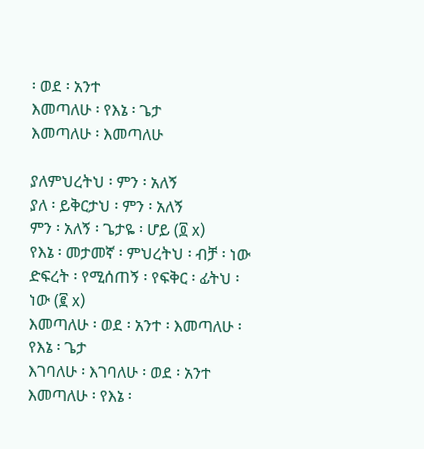፡ ወደ ፡ አንተ
እመጣለሁ ፡ የእኔ ፡ ጌታ
እመጣለሁ ፡ እመጣለሁ

ያለምህረትህ ፡ ምን ፡ አለኝ
ያለ ፡ ይቅርታህ ፡ ምን ፡ አለኝ
ምን ፡ አለኝ ፡ ጌታዬ ፡ ሆይ (፬ x)
የእኔ ፡ መታመኛ ፡ ምህረትህ ፡ ብቻ ፡ ነው
ድፍረት ፡ የሚሰጠኝ ፡ የፍቅር ፡ ፊትህ ፡ ነው (፪ x)
እመጣለሁ ፡ ወደ ፡ አንተ ፡ እመጣለሁ ፡ የእኔ ፡ ጌታ
እገባለሁ ፡ እገባለሁ ፡ ወደ ፡ አንተ
እመጣለሁ ፡ የእኔ ፡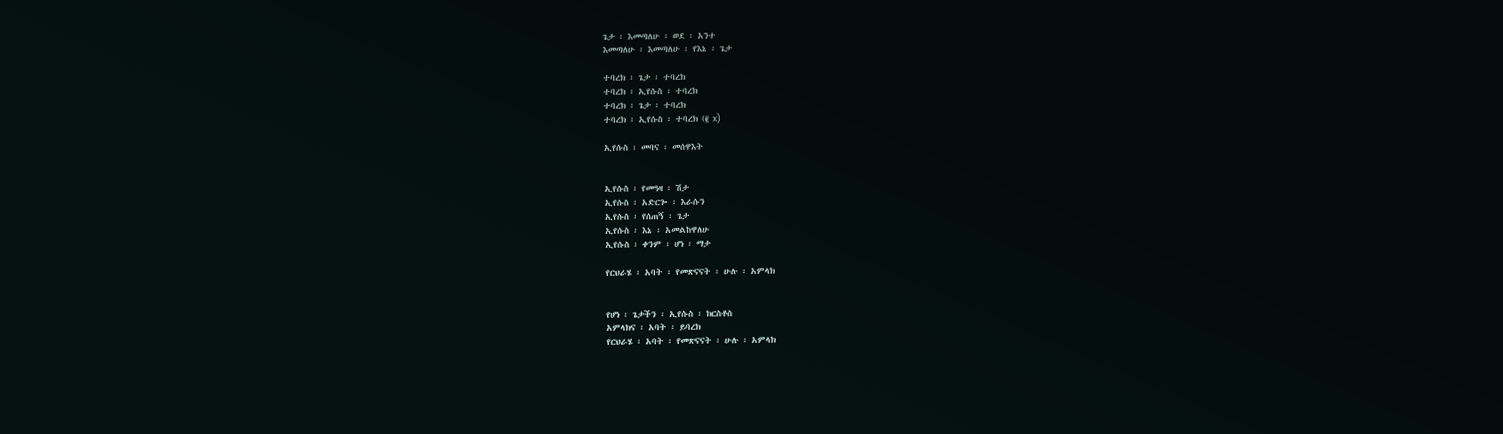ጌታ ፡ እመጣለሁ ፡ ወደ ፡ አንተ
እመጣለሁ ፡ እመጣለሁ ፡ የእኔ ፡ ጌታ

ተባረክ ፡ ጌታ ፡ ተባረክ
ተባረክ ፡ ኢየሱስ ፡ ተባረክ
ተባረክ ፡ ጌታ ፡ ተባረክ
ተባረክ ፡ ኢየሱስ ፡ ተባረክ (፪ x)

ኢየሱስ ፡ መባና ፡ መሰዋእት


ኢየሱስ ፡ የመዓዛ ፡ ሽታ
ኢየሱስ ፡ አድርጐ ፡ እራሱን
ኢየሱስ ፡ የሰጠኝ ፡ ጌታ
ኢየሱስ ፡ እኔ ፡ አመልከዋለሁ
ኢየሱስ ፡ ቀንም ፡ ሆነ ፡ ማታ

የርህራሄ ፡ አባት ፡ የመጽናናት ፡ ሁሉ ፡ አምላክ


የሆነ ፡ ጌታችን ፡ ኢየሱስ ፡ ክርስቶስ
አምላክና ፡ አባት ፡ ይባረክ
የርህራሄ ፡ አባት ፡ የመጽናናት ፡ ሁሉ ፡ አምላክ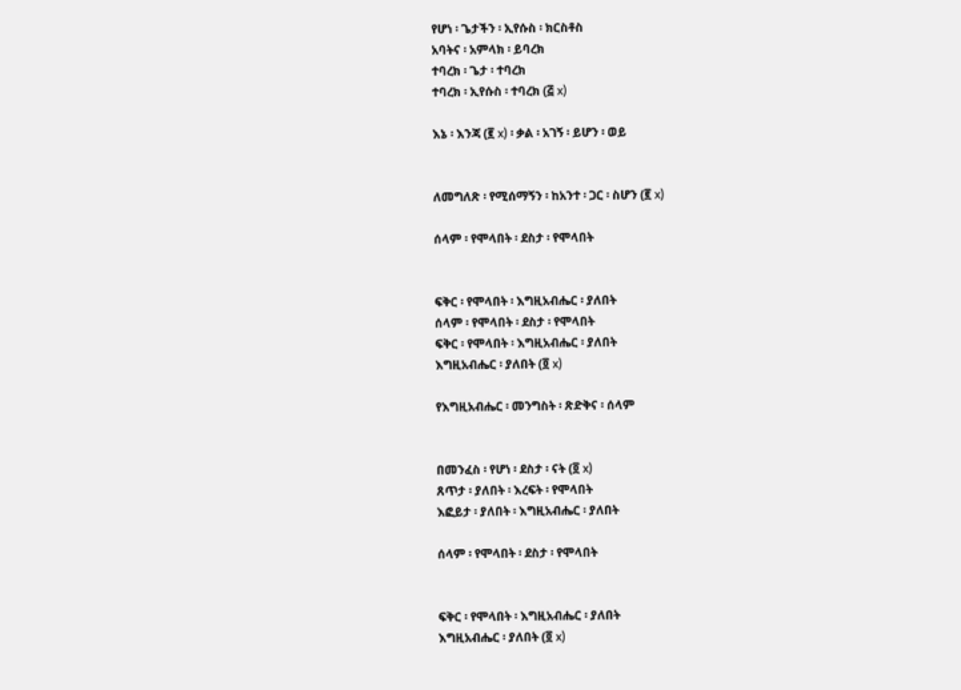የሆነ ፡ ጌታችን ፡ ኢየሱስ ፡ ክርስቶስ
አባትና ፡ አምላክ ፡ ይባረክ
ተባረክ ፡ ጌታ ፡ ተባረክ
ተባረክ ፡ ኢየሱስ ፡ ተባረክ (፭ x)

እኔ ፡ እንጃ (፪ x) ፡ ቃል ፡ አገኝ ፡ ይሆን ፡ ወይ


ለመግለጽ ፡ የሚሰማኝን ፡ ከአንተ ፡ ጋር ፡ ስሆን (፪ x)

ሰላም ፡ የሞላበት ፡ ደስታ ፡ የሞላበት


ፍቅር ፡ የሞላበት ፡ እግዚአብሔር ፡ ያለበት
ሰላም ፡ የሞላበት ፡ ደስታ ፡ የሞላበት
ፍቅር ፡ የሞላበት ፡ እግዚአብሔር ፡ ያለበት
እግዚአብሔር ፡ ያለበት (፬ x)

የእግዚአብሔር ፡ መንግስት ፡ ጽድቅና ፡ ሰላም


በመንፈስ ፡ የሆነ ፡ ደስታ ፡ ናት (፬ x)
ጸጥታ ፡ ያለበት ፡ እረፍት ፡ የሞላበት
እፎይታ ፡ ያለበት ፡ እግዚአብሔር ፡ ያለበት

ሰላም ፡ የሞላበት ፡ ደስታ ፡ የሞላበት


ፍቅር ፡ የሞላበት ፡ እግዚአብሔር ፡ ያለበት
እግዚአብሔር ፡ ያለበት (፬ x)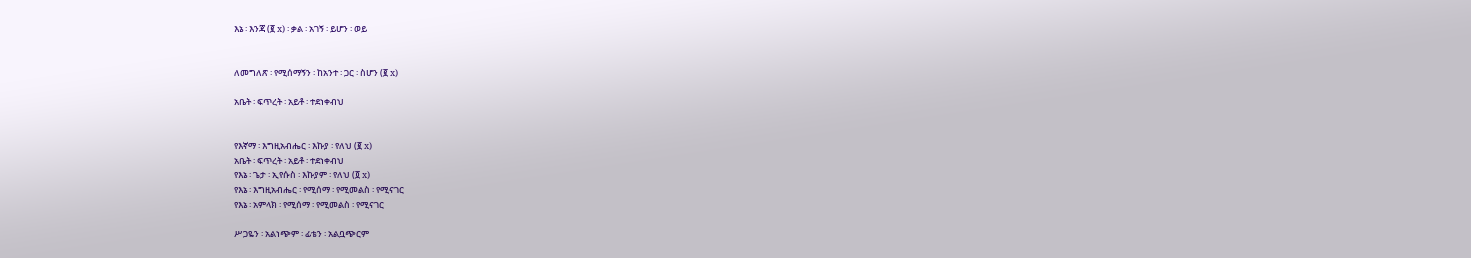እኔ ፡ እንጃ (፪ x) ፡ ቃል ፡ አገኝ ፡ ይሆን ፡ ወይ


ለመግለጽ ፡ የሚሰማኝን ፡ ከአንተ ፡ ጋር ፡ ስሆን (፪ x)

አቤት ፡ ፍጥረት ፡ አይቶ ፡ ተደነቀብህ


የእኛማ ፡ እግዚአብሔር ፡ እኩያ ፡ የለህ (፪ x)
አቤት ፡ ፍጥረት ፡ አይቶ ፡ ተደነቀብህ
የእኔ ፡ ጌታ ፡ ኢየሱስ ፡ እኩያም ፡ የለህ (፬ x)
የእኔ ፡ እግዚአብሔር ፡ የሚሰማ ፡ የሚመልስ ፡ የሚናገር
የእኔ ፡ አምላክ ፡ የሚሰማ ፡ የሚመልስ ፡ የሚናገር

ሥጋዬን ፡ አልነጭም ፡ ፊቴን ፡ አልቧጭርም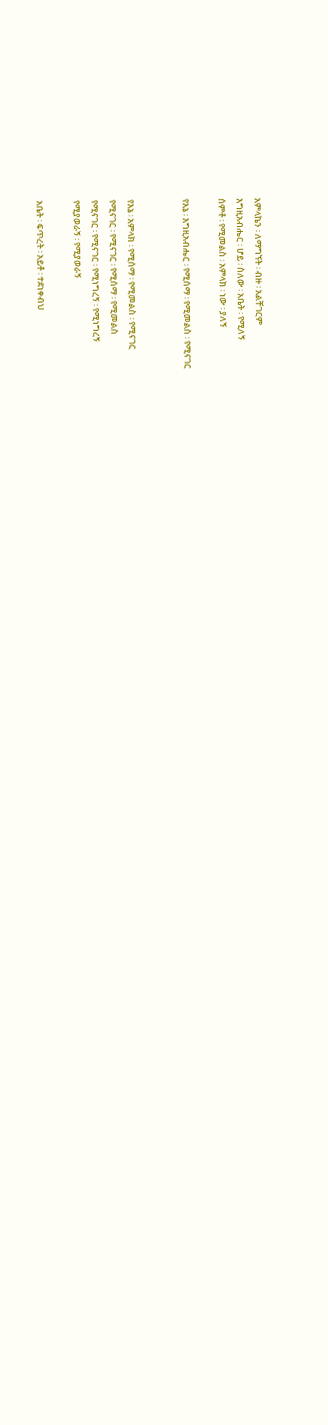አምላኬን ፡ ለማግኘት ፡ ብዙ ፡ አልቸገርም
እግዚአብሔር ፡ ሆይ ፡ ስለው ፡ አቤት ፡ የሚለኝ
ሰምቶ ፡ የሚመልስ ፡ አምላክ ፡ ነው ፡ ያለኝ

የእኔ ፡ እግዚአብሔር ፡ የሚሰማ ፡ የሚመልስ ፡ የሚናገር


የእኔ ፡ አምላክ ፡ የሚሰማ ፡ የሚመልስ ፡ የሚናገር
የሚናገር ፡ የሚናገር ፡ የሚሰማ ፡ የሚመልስ
የሚናገር ፡ የሚናገር ፡ የሚነግረኝ ፡ የሚነግረኝ
የሚያወራኝ ፡ የሚያወራኝ

አቤት ፡ ፍጥረት ፡ አይቶ ፡ ተደነቀብህ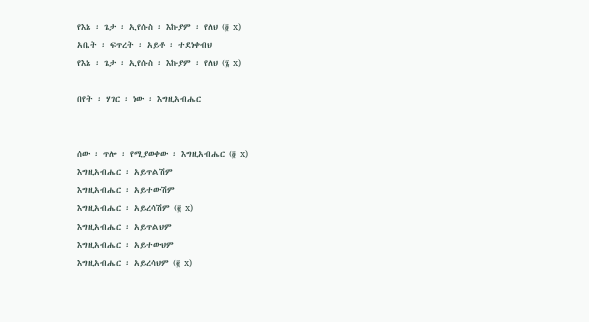የእኔ ፡ ጌታ ፡ ኢየሱስ ፡ እኩያም ፡ የለህ (፬ x)
አቤት ፡ ፍጥረት ፡ አይቶ ፡ ተደነቀብህ
የእኔ ፡ ጌታ ፡ ኢየሱስ ፡ እኩያም ፡ የለህ (፮ x)

በየት ፡ ሃገር ፡ ነው ፡ እግዚአብሔር


ሰው ፡ ጥሎ ፡ የሚያወቀው ፡ እግዚአብሔር (፬ x)
እግዚአብሔር ፡ አይጥልሽም
እግዚአብሔር ፡ አይተውሽም
እግዚአብሔር ፡ አይረሳሽም (፪ x)
እግዚአብሔር ፡ አይጥልህም
እግዚአብሔር ፡ አይተውህም
እግዚአብሔር ፡ አይረሳህም (፪ x)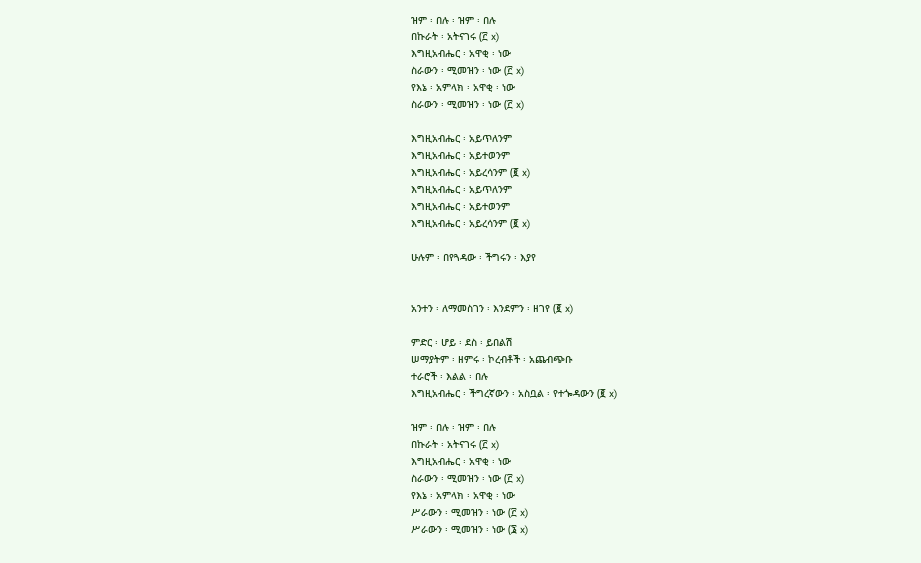ዝም ፡ በሉ ፡ ዝም ፡ በሉ
በኩራት ፡ አትናገሩ (፫ x)
እግዚአብሔር ፡ አዋቂ ፡ ነው
ስራውን ፡ ሚመዝን ፡ ነው (፫ x)
የእኔ ፡ አምላክ ፡ አዋቂ ፡ ነው
ስራውን ፡ ሚመዝን ፡ ነው (፫ x)

እግዚአብሔር ፡ አይጥለንም
እግዚአብሔር ፡ አይተወንም
እግዚአብሔር ፡ አይረሳንም (፪ x)
እግዚአብሔር ፡ አይጥለንም
እግዚአብሔር ፡ አይተወንም
እግዚአብሔር ፡ አይረሳንም (፪ x)

ሁሉም ፡ በየጓዳው ፡ ችግሩን ፡ እያየ


አንተን ፡ ለማመስገን ፡ እንደምን ፡ ዘገየ (፪ x)

ምድር ፡ ሆይ ፡ ደስ ፡ ይበልሽ
ሠማያትም ፡ ዘምሩ ፡ ኮረብቶች ፡ አጨብጭቡ
ተራሮች ፡ እልል ፡ በሉ
እግዚአብሔር ፡ ችግረኛውን ፡ አስቧል ፡ የተጐዳውን (፪ x)

ዝም ፡ በሉ ፡ ዝም ፡ በሉ
በኩራት ፡ አትናገሩ (፫ x)
እግዚአብሔር ፡ አዋቂ ፡ ነው
ስራውን ፡ ሚመዝን ፡ ነው (፫ x)
የእኔ ፡ አምላክ ፡ አዋቂ ፡ ነው
ሥራውን ፡ ሚመዝን ፡ ነው (፫ x)
ሥራውን ፡ ሚመዝን ፡ ነው (፮ x)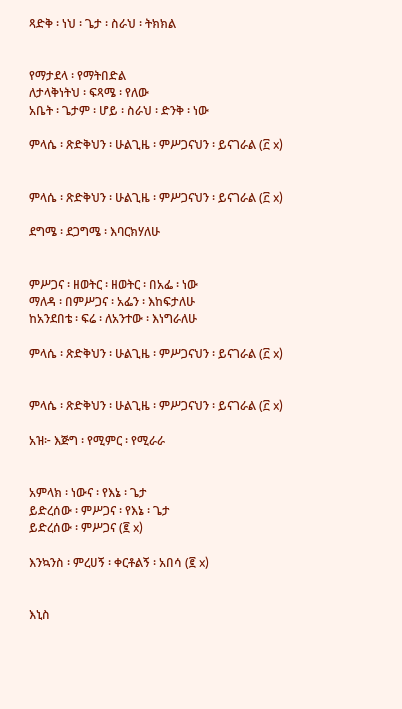ጻድቅ ፡ ነህ ፡ ጌታ ፡ ስራህ ፡ ትክክል


የማታደላ ፡ የማትበድል
ለታላቅነትህ ፡ ፍጻሜ ፡ የለው
አቤት ፡ ጌታም ፡ ሆይ ፡ ስራህ ፡ ድንቅ ፡ ነው

ምላሴ ፡ ጽድቅህን ፡ ሁልጊዜ ፡ ምሥጋናህን ፡ ይናገራል (፫ x)


ምላሴ ፡ ጽድቅህን ፡ ሁልጊዜ ፡ ምሥጋናህን ፡ ይናገራል (፫ x)

ደግሜ ፡ ደጋግሜ ፡ እባርክሃለሁ


ምሥጋና ፡ ዘወትር ፡ ዘወትር ፡ በአፌ ፡ ነው
ማለዳ ፡ በምሥጋና ፡ አፌን ፡ እከፍታለሁ
ከአንደበቴ ፡ ፍሬ ፡ ለአንተው ፡ እነግራለሁ

ምላሴ ፡ ጽድቅህን ፡ ሁልጊዜ ፡ ምሥጋናህን ፡ ይናገራል (፫ x)


ምላሴ ፡ ጽድቅህን ፡ ሁልጊዜ ፡ ምሥጋናህን ፡ ይናገራል (፫ x)

አዝ፦ እጅግ ፡ የሚምር ፡ የሚራራ


አምላክ ፡ ነውና ፡ የእኔ ፡ ጌታ
ይድረሰው ፡ ምሥጋና ፡ የእኔ ፡ ጌታ
ይድረሰው ፡ ምሥጋና (፪ x)

እንኳንስ ፡ ምረሀኝ ፡ ቀርቶልኝ ፡ አበሳ (፪ x)


እኒስ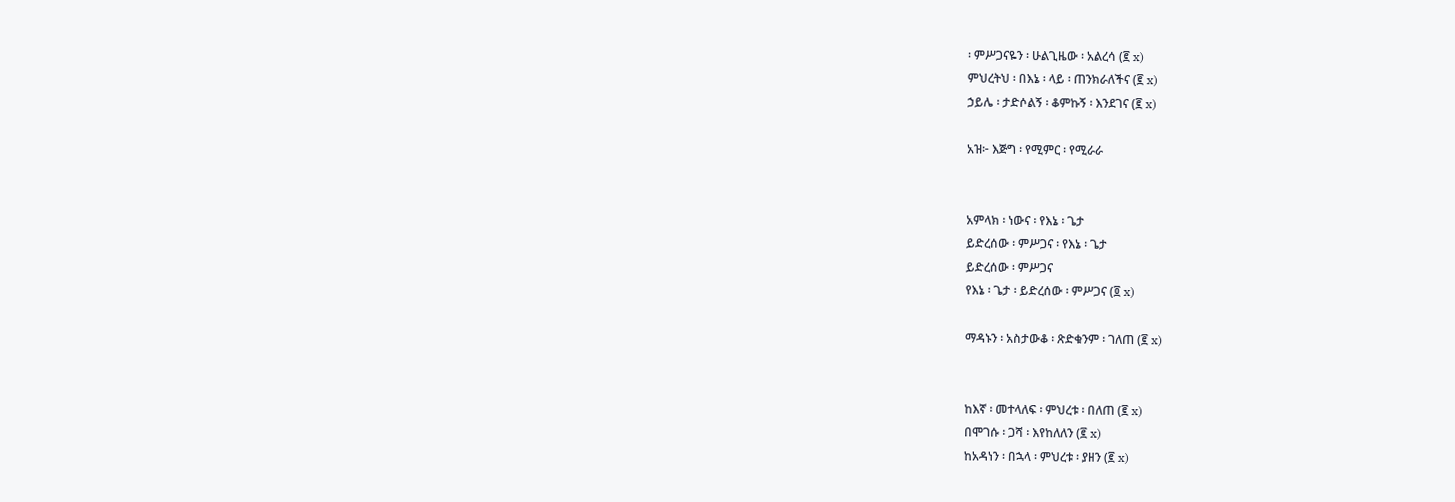፡ ምሥጋናዬን ፡ ሁልጊዜው ፡ አልረሳ (፪ x)
ምህረትህ ፡ በእኔ ፡ ላይ ፡ ጠንክራለችና (፪ x)
ኃይሌ ፡ ታድሶልኝ ፡ ቆምኩኝ ፡ እንደገና (፪ x)

አዝ፦ እጅግ ፡ የሚምር ፡ የሚራራ


አምላክ ፡ ነውና ፡ የእኔ ፡ ጌታ
ይድረሰው ፡ ምሥጋና ፡ የእኔ ፡ ጌታ
ይድረሰው ፡ ምሥጋና
የእኔ ፡ ጌታ ፡ ይድረሰው ፡ ምሥጋና (፬ x)

ማዳኑን ፡ አስታውቆ ፡ ጽድቁንም ፡ ገለጠ (፪ x)


ከእኛ ፡ መተላለፍ ፡ ምህረቱ ፡ በለጠ (፪ x)
በሞገሱ ፡ ጋሻ ፡ እየከለለን (፪ x)
ከአዳነን ፡ በኋላ ፡ ምህረቱ ፡ ያዘን (፪ x)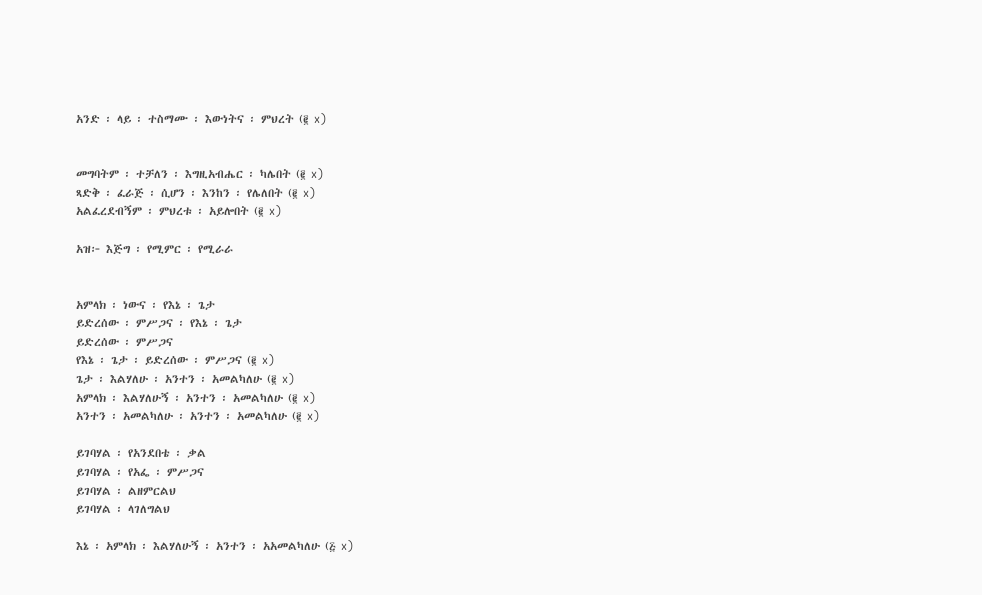አንድ ፡ ላይ ፡ ተስማሙ ፡ እውነትና ፡ ምህረት (፪ x)


መግባትም ፡ ተቻለን ፡ እግዚአብሔር ፡ ካሌበት (፪ x)
ጻድቅ ፡ ፈራጅ ፡ ሲሆን ፡ እንከን ፡ የሌለበት (፪ x)
አልፈረደብኝም ፡ ምህረቱ ፡ አይሎበት (፪ x)

አዝ፦ እጅግ ፡ የሚምር ፡ የሚራራ


አምላክ ፡ ነውና ፡ የእኔ ፡ ጌታ
ይድረሰው ፡ ምሥጋና ፡ የእኔ ፡ ጌታ
ይድረሰው ፡ ምሥጋና
የእኔ ፡ ጌታ ፡ ይድረሰው ፡ ምሥጋና (፪ x)
ጌታ ፡ እልሃለሁ ፡ አንተን ፡ አመልካለሁ (፪ x)
አምላክ ፡ እልሃለሁኝ ፡ አንተን ፡ አመልካለሁ (፪ x)
አንተን ፡ አመልካለሁ ፡ አንተን ፡ አመልካለሁ (፪ x)

ይገባሃል ፡ የአንደበቴ ፡ ቃል
ይገባሃል ፡ የአፌ ፡ ምሥጋና
ይገባሃል ፡ ልዘምርልህ
ይገባሃል ፡ ላገለግልህ

እኔ ፡ አምላክ ፡ እልሃለሁኝ ፡ አንተን ፡ አአመልካለሁ (፭ x)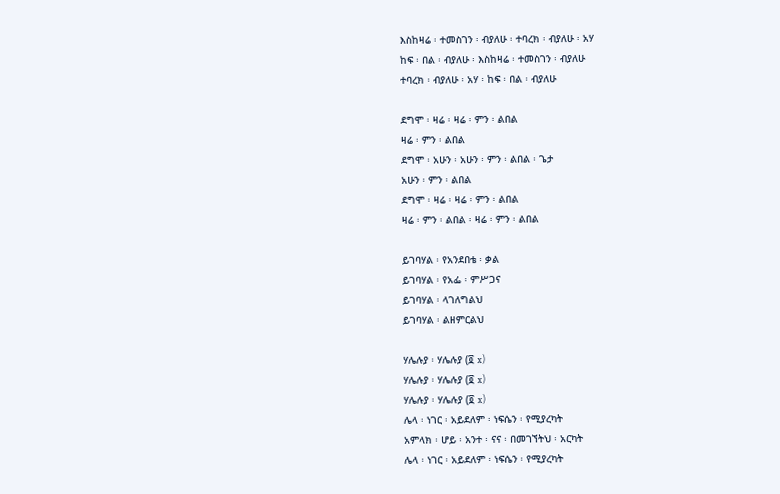እስከዛሬ ፡ ተመስገን ፡ ብያለሁ ፡ ተባረክ ፡ ብያለሁ ፡ አሃ
ከፍ ፡ በል ፡ ብያለሁ ፡ እስከዛሬ ፡ ተመስገን ፡ ብያለሁ
ተባረክ ፡ ብያለሁ ፡ አሃ ፡ ከፍ ፡ በል ፡ ብያለሁ

ደግሞ ፡ ዛሬ ፡ ዛሬ ፡ ምን ፡ ልበል
ዛሬ ፡ ምን ፡ ልበል
ደግሞ ፡ አሁን ፡ አሁን ፡ ምን ፡ ልበል ፡ ጌታ
አሁን ፡ ምን ፡ ልበል
ደግሞ ፡ ዛሬ ፡ ዛሬ ፡ ምን ፡ ልበል
ዛሬ ፡ ምን ፡ ልበል ፡ ዛሬ ፡ ምን ፡ ልበል

ይገባሃል ፡ የአንደበቴ ፡ ቃል
ይገባሃል ፡ የአፌ ፡ ምሥጋና
ይገባሃል ፡ ላገለግልህ
ይገባሃል ፡ ልዘምርልህ

ሃሌሉያ ፡ ሃሌሉያ (፬ x)
ሃሌሉያ ፡ ሃሌሉያ (፬ x)
ሃሌሉያ ፡ ሃሌሉያ (፬ x)
ሌላ ፡ ነገር ፡ አይደለም ፡ ነፍሴን ፡ የሚያረካት
አምላክ ፡ ሆይ ፡ አንተ ፡ ናና ፡ በመገኘትህ ፡ አርካት
ሌላ ፡ ነገር ፡ አይደለም ፡ ነፍሴን ፡ የሚያረካት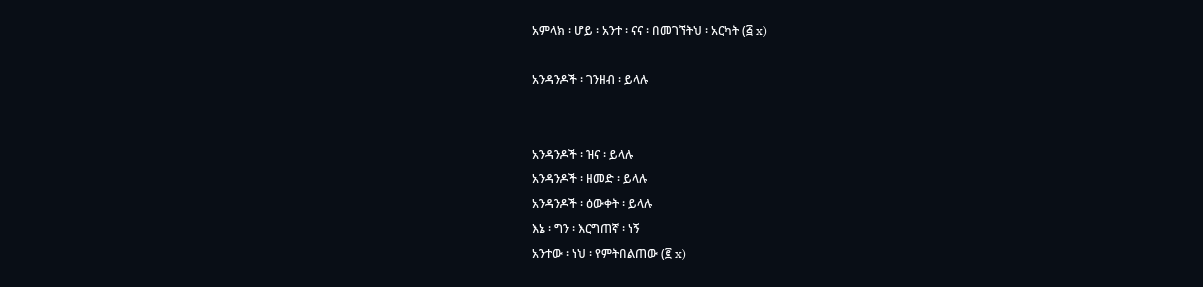አምላክ ፡ ሆይ ፡ አንተ ፡ ናና ፡ በመገኘትህ ፡ አርካት (፭ x)

አንዳንዶች ፡ ገንዘብ ፡ ይላሉ


አንዳንዶች ፡ ዝና ፡ ይላሉ
አንዳንዶች ፡ ዘመድ ፡ ይላሉ
አንዳንዶች ፡ ዕውቀት ፡ ይላሉ
እኔ ፡ ግን ፡ እርግጠኛ ፡ ነኝ
አንተው ፡ ነህ ፡ የምትበልጠው (፪ x)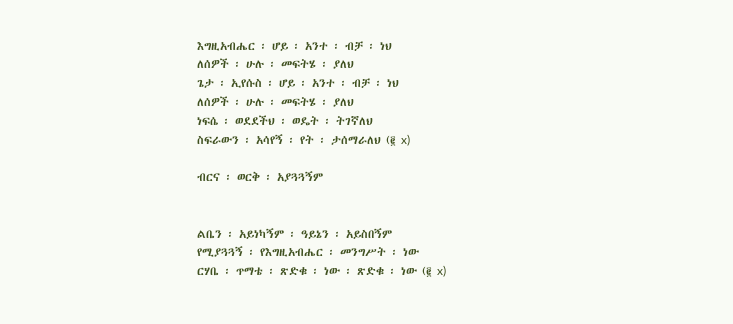እግዚአብሔር ፡ ሆይ ፡ አንተ ፡ ብቻ ፡ ነህ
ለሰዎች ፡ ሁሉ ፡ መፍትሄ ፡ ያለህ
ጌታ ፡ ኢየሱስ ፡ ሆይ ፡ አንተ ፡ ብቻ ፡ ነህ
ለሰዎች ፡ ሁሉ ፡ መፍትሄ ፡ ያለህ
ነፍሴ ፡ ወደደችህ ፡ ወዴት ፡ ትገኛለህ
ስፍራውን ፡ አሳየኝ ፡ የት ፡ ታሰማራለህ (፪ x)

ብርና ፡ ወርቅ ፡ አያጓጓኝም


ልቤን ፡ አይነካኝም ፡ ዓይኔን ፡ አይስበኝም
የሚያጓጓኝ ፡ የእግዚአብሔር ፡ መንግሥት ፡ ነው
ርሃቤ ፡ ጥማቴ ፡ ጽድቁ ፡ ነው ፡ ጽድቁ ፡ ነው (፪ x)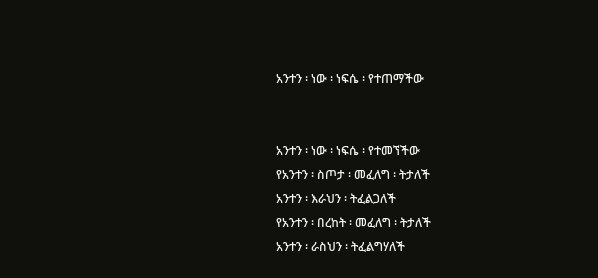አንተን ፡ ነው ፡ ነፍሴ ፡ የተጠማችው


አንተን ፡ ነው ፡ ነፍሴ ፡ የተመኘችው
የአንተን ፡ ስጦታ ፡ መፈለግ ፡ ትታለች
አንተን ፡ እራህን ፡ ትፈልጋለች
የአንተን ፡ በረከት ፡ መፈለግ ፡ ትታለች
አንተን ፡ ራስህን ፡ ትፈልግሃለች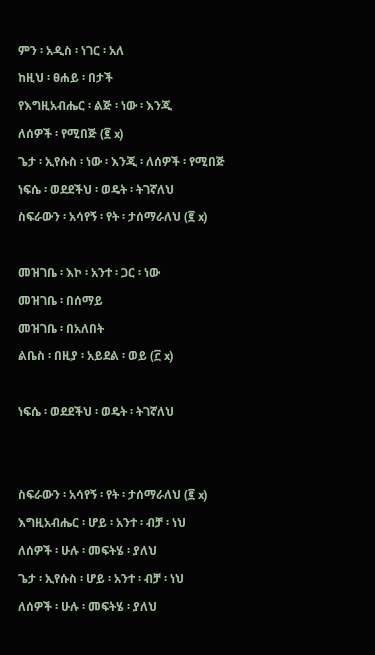ምን ፡ አዲስ ፡ ነገር ፡ አለ
ከዚህ ፡ ፀሐይ ፡ በታች
የእግዚአብሔር ፡ ልጅ ፡ ነው ፡ እንጂ
ለሰዎች ፡ የሚበጅ (፪ x)
ጌታ ፡ ኢየሱስ ፡ ነው ፡ እንጂ ፡ ለሰዎች ፡ የሚበጅ
ነፍሴ ፡ ወደደችህ ፡ ወዴት ፡ ትገኛለህ
ስፍራውን ፡ አሳየኝ ፡ የት ፡ ታሰማራለህ (፪ x)

መዝገቤ ፡ እኮ ፡ አንተ ፡ ጋር ፡ ነው
መዝገቤ ፡ በሰማይ
መዝገቤ ፡ በአለበት
ልቤስ ፡ በዚያ ፡ አይደል ፡ ወይ (፫ x)

ነፍሴ ፡ ወደደችህ ፡ ወዴት ፡ ትገኛለህ


ስፍራውን ፡ አሳየኝ ፡ የት ፡ ታሰማራለህ (፪ x)
እግዚአብሔር ፡ ሆይ ፡ አንተ ፡ ብቻ ፡ ነህ
ለሰዎች ፡ ሁሉ ፡ መፍትሄ ፡ ያለህ
ጌታ ፡ ኢየሱስ ፡ ሆይ ፡ አንተ ፡ ብቻ ፡ ነህ
ለሰዎች ፡ ሁሉ ፡ መፍትሄ ፡ ያለህ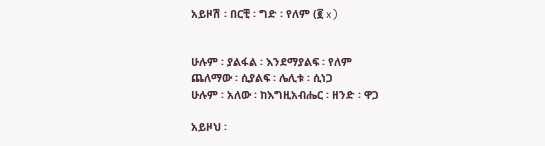አይዞሽ ፡ በርቺ ፡ ግድ ፡ የለም (፪ x)


ሁሉም ፡ ያልፋል ፡ እንደማያልፍ ፡ የለም
ጨለማው ፡ ሲያልፍ ፡ ሌሊቱ ፡ ሲነጋ
ሁሉም ፡ አለው ፡ ከእግዚአብሔር ፡ ዘንድ ፡ ዋጋ

አይዞህ ፡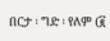በርታ ፡ ግድ ፡ የለም (፪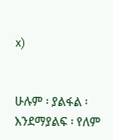x)


ሁሉም ፡ ያልፋል ፡ እንደማያልፍ ፡ የለም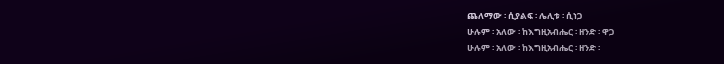ጨለማው ፡ ሲያልፍ ፡ ሌሊቱ ፡ ሲነጋ
ሁሉም ፡ አለው ፡ ከእግዚአብሔር ፡ ዘንድ ፡ ዋጋ
ሁሉም ፡ አለው ፡ ከእግዚአብሔር ፡ ዘንድ ፡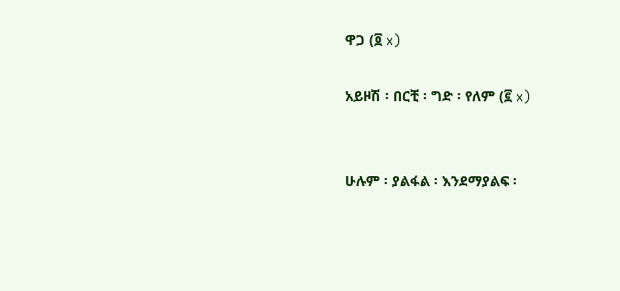ዋጋ (፬ x)

አይዞሽ ፡ በርቺ ፡ ግድ ፡ የለም (፪ x)


ሁሉም ፡ ያልፋል ፡ እንደማያልፍ ፡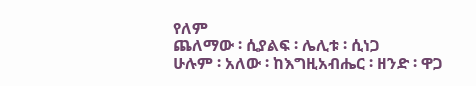የለም
ጨለማው ፡ ሲያልፍ ፡ ሌሊቱ ፡ ሲነጋ
ሁሉም ፡ አለው ፡ ከእግዚአብሔር ፡ ዘንድ ፡ ዋጋ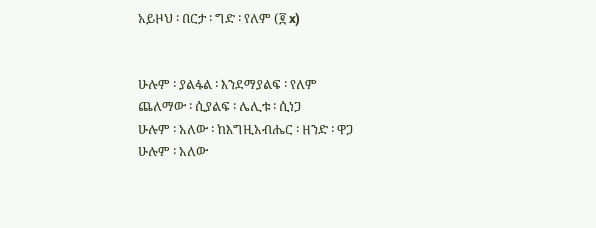አይዞህ ፡ በርታ ፡ ግድ ፡ የለም (፪ x)


ሁሉም ፡ ያልፋል ፡ እንደማያልፍ ፡ የለም
ጨለማው ፡ ሲያልፍ ፡ ሌሊቱ ፡ ሲነጋ
ሁሉም ፡ አለው ፡ ከእግዚአብሔር ፡ ዘንድ ፡ ዋጋ
ሁሉም ፡ አለው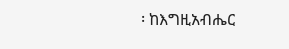፡ ከእግዚአብሔር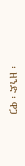፡ ዘንድ ፡ ዋጋ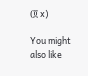(፬ x)

You might also like